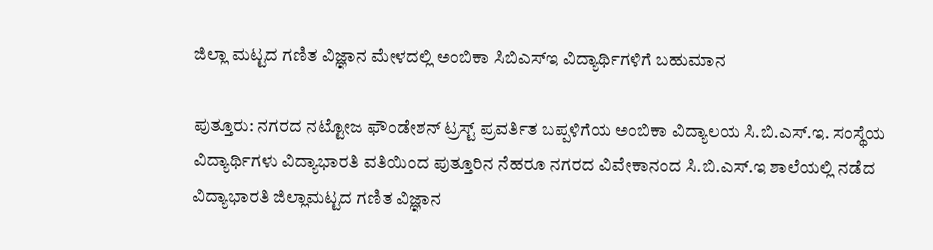ಜಿಲ್ಲಾ ಮಟ್ಟದ ಗಣಿತ ವಿಜ್ಞಾನ ಮೇಳದಲ್ಲಿ ಅಂಬಿಕಾ ಸಿಬಿಎಸ್‍ಇ ವಿದ್ಯಾರ್ಥಿಗಳಿಗೆ ಬಹುಮಾನ

ಪುತ್ತೂರು: ನಗರದ ನಟ್ಟೋಜ ಫೌಂಡೇಶನ್ ಟ್ರಸ್ಟ್ ಪ್ರವರ್ತಿತ ಬಪ್ಪಳಿಗೆಯ ಅಂಬಿಕಾ ವಿದ್ಯಾಲಯ ಸಿ.ಬಿ.ಎಸ್.ಇ. ಸಂಸ್ಥೆಯ ವಿದ್ಯಾರ್ಥಿಗಳು ವಿದ್ಯಾಭಾರತಿ ವತಿಯಿಂದ ಪುತ್ತೂರಿನ ನೆಹರೂ ನಗರದ ವಿವೇಕಾನಂದ ಸಿ.ಬಿ.ಎಸ್.ಇ ಶಾಲೆಯಲ್ಲಿ ನಡೆದ ವಿದ್ಯಾಭಾರತಿ ಜಿಲ್ಲಾಮಟ್ಟದ ಗಣಿತ ವಿಜ್ಞಾನ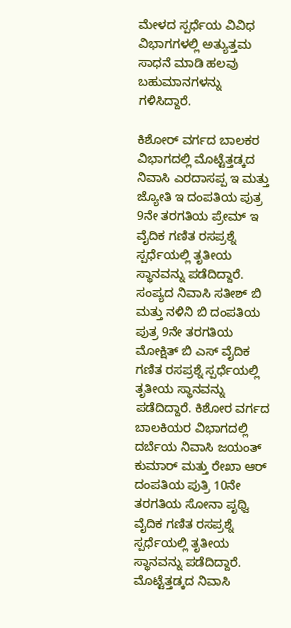ಮೇಳದ ಸ್ಪರ್ಧೆಯ ವಿವಿಧ ವಿಭಾಗಗಳಲ್ಲಿ ಅತ್ಯುತ್ತಮ ಸಾಧನೆ ಮಾಡಿ ಹಲವು ಬಹುಮಾನಗಳನ್ನು ಗಳಿಸಿದ್ದಾರೆ.

ಕಿಶೋರ್ ವರ್ಗದ ಬಾಲಕರ ವಿಭಾಗದಲ್ಲಿ ಮೊಟ್ಟೆತ್ತಡ್ಕದ ನಿವಾಸಿ ಎರದಾಸಪ್ಪ ಇ ಮತ್ತು ಜ್ಯೋತಿ ಇ ದಂಪತಿಯ ಪುತ್ರ 9ನೇ ತರಗತಿಯ ಪ್ರೇಮ್ ಇ ವೈದಿಕ ಗಣಿತ ರಸಪ್ರಶ್ನೆ ಸ್ಪರ್ಧೆಯಲ್ಲಿ ತೃತೀಯ ಸ್ಥಾನವನ್ನು ಪಡೆದಿದ್ದಾರೆ. ಸಂಪ್ಯದ ನಿವಾಸಿ ಸತೀಶ್ ಬಿ ಮತ್ತು ನಳಿನಿ ಬಿ ದಂಪತಿಯ ಪುತ್ರ 9ನೇ ತರಗತಿಯ ಮೋಕ್ಷಿತ್ ಬಿ ಎಸ್ ವೈದಿಕ ಗಣಿತ ರಸಪ್ರಶ್ನೆ ಸ್ಪರ್ಧೆಯಲ್ಲಿ ತೃತೀಯ ಸ್ಥಾನವನ್ನು ಪಡೆದಿದ್ದಾರೆ. ಕಿಶೋರ ವರ್ಗದ ಬಾಲಕಿಯರ ವಿಭಾಗದಲ್ಲಿ ದರ್ಬೆಯ ನಿವಾಸಿ ಜಯಂತ್ ಕುಮಾರ್ ಮತ್ತು ರೇಖಾ ಆರ್ ದಂಪತಿಯ ಪುತ್ರಿ 10ನೇ ತರಗತಿಯ ಸೋನಾ ಪೃಥ್ವಿ ವೈದಿಕ ಗಣಿತ ರಸಪ್ರಶ್ನೆ ಸ್ಪರ್ಧೆಯಲ್ಲಿ ತೃತೀಯ ಸ್ಥಾನವನ್ನು ಪಡೆದಿದ್ದಾರೆ. ಮೊಟ್ಟೆತ್ತಡ್ಕದ ನಿವಾಸಿ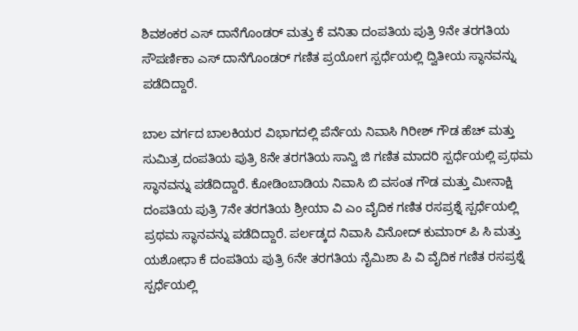ಶಿವಶಂಕರ ಎಸ್ ದಾನೆಗೊಂಡರ್ ಮತ್ತು ಕೆ ವನಿತಾ ದಂಪತಿಯ ಪುತ್ರಿ 9ನೇ ತರಗತಿಯ ಸೌಪರ್ಣಿಕಾ ಎಸ್ ದಾನೆಗೊಂಡರ್ ಗಣಿತ ಪ್ರಯೋಗ ಸ್ಪರ್ಧೆಯಲ್ಲಿ ದ್ವಿತೀಯ ಸ್ಥಾನವನ್ನು ಪಡೆದಿದ್ದಾರೆ.

ಬಾಲ ವರ್ಗದ ಬಾಲಕಿಯರ ವಿಭಾಗದಲ್ಲಿ ಪೆರ್ನೆಯ ನಿವಾಸಿ ಗಿರೀಶ್ ಗೌಡ ಹೆಚ್ ಮತ್ತು ಸುಮಿತ್ರ ದಂಪತಿಯ ಪುತ್ರಿ 8ನೇ ತರಗತಿಯ ಸಾನ್ವಿ ಜಿ ಗಣಿತ ಮಾದರಿ ಸ್ಪರ್ಧೆಯಲ್ಲಿ ಪ್ರಥಮ ಸ್ಥಾನವನ್ನು ಪಡೆದಿದ್ದಾರೆ. ಕೋಡಿಂಬಾಡಿಯ ನಿವಾಸಿ ಬಿ ವಸಂತ ಗೌಡ ಮತ್ತು ಮೀನಾಕ್ಷಿ ದಂಪತಿಯ ಪುತ್ರಿ 7ನೇ ತರಗತಿಯ ಶ್ರೀಯಾ ವಿ ಎಂ ವೈದಿಕ ಗಣಿತ ರಸಪ್ರಶ್ನೆ ಸ್ಪರ್ಧೆಯಲ್ಲಿ ಪ್ರಥಮ ಸ್ಥಾನವನ್ನು ಪಡೆದಿದ್ದಾರೆ. ಪರ್ಲಡ್ಕದ ನಿವಾಸಿ ವಿನೋದ್ ಕುಮಾರ್ ಪಿ ಸಿ ಮತ್ತು ಯಶೋಧಾ ಕೆ ದಂಪತಿಯ ಪುತ್ರಿ 6ನೇ ತರಗತಿಯ ನೈಮಿಶಾ ಪಿ ವಿ ವೈದಿಕ ಗಣಿತ ರಸಪ್ರಶ್ನೆ ಸ್ಪರ್ಧೆಯಲ್ಲಿ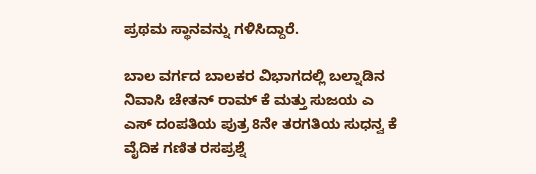ಪ್ರಥಮ ಸ್ಥಾನವನ್ನು ಗಳಿಸಿದ್ದಾರೆ.

ಬಾಲ ವರ್ಗದ ಬಾಲಕರ ವಿಭಾಗದಲ್ಲಿ ಬಲ್ನಾಡಿನ ನಿವಾಸಿ ಚೇತನ್ ರಾಮ್ ಕೆ ಮತ್ತು ಸುಜಯ ಎ ಎಸ್ ದಂಪತಿಯ ಪುತ್ರ 8ನೇ ತರಗತಿಯ ಸುಧನ್ವ ಕೆ ವೈದಿಕ ಗಣಿತ ರಸಪ್ರಶ್ನೆ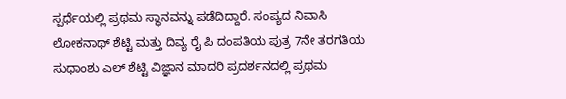ಸ್ಪರ್ಧೆಯಲ್ಲಿ ಪ್ರಥಮ ಸ್ಥಾನವನ್ನು ಪಡೆದಿದ್ದಾರೆ. ಸಂಪ್ಯದ ನಿವಾಸಿ ಲೋಕನಾಥ್ ಶೆಟ್ಟಿ ಮತ್ತು ದಿವ್ಯ ರೈ ಪಿ ದಂಪತಿಯ ಪುತ್ರ 7ನೇ ತರಗತಿಯ ಸುಧಾಂಶು ಎಲ್ ಶೆಟ್ಟಿ ವಿಜ್ಞಾನ ಮಾದರಿ ಪ್ರದರ್ಶನದಲ್ಲಿ ಪ್ರಥಮ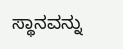ಸ್ಥಾನವನ್ನು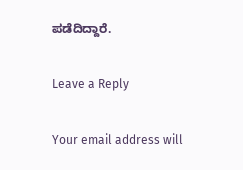ಪಡೆದಿದ್ದಾರೆ.

Leave a Reply

Your email address will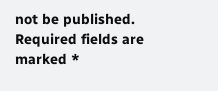not be published. Required fields are marked *